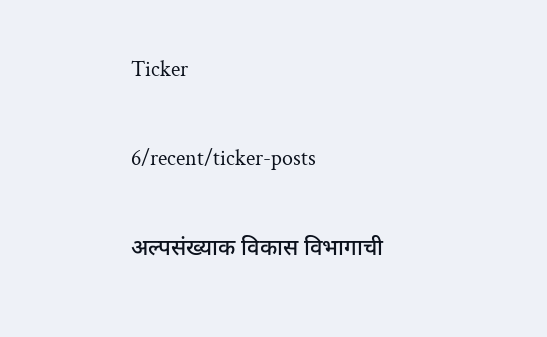Ticker

6/recent/ticker-posts

अल्पसंख्याक विकास विभागाची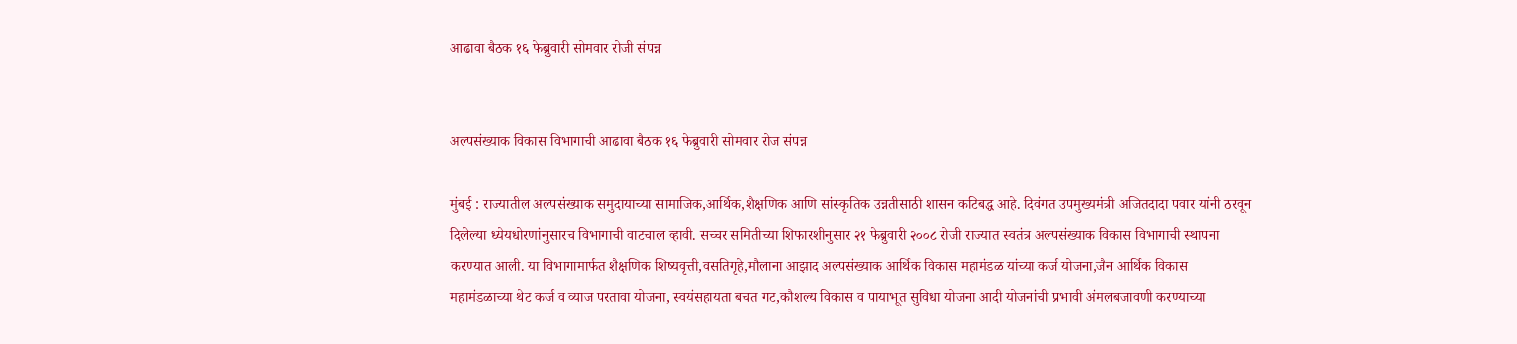आढावा बैठक १६ फेब्रुवारी सोमवार रोजी संपन्न


अल्पसंख्याक विकास विभागाची आढावा बैठक १६ फेब्रुवारी सोमवार रोज संपन्न

मुंबई : राज्यातील अल्पसंख्याक समुदायाच्या सामाजिक,आर्थिक,शैक्षणिक आणि सांस्कृतिक उन्नतीसाठी शासन कटिबद्ध आहे. दिवंगत उपमुख्यमंत्री अजितदादा पवार यांनी ठरवून दिलेल्या ध्येयधोरणांनुसारच विभागाची वाटचाल व्हावी. सच्चर समितीच्या शिफारशीनुसार २१ फेब्रुवारी २००८ रोजी राज्यात स्वतंत्र अल्पसंख्याक विकास विभागाची स्थापना करण्यात आली. या विभागामार्फत शैक्षणिक शिष्यवृत्ती,वसतिगृहे,मौलाना आझाद अल्पसंख्याक आर्थिक विकास महामंडळ यांच्या कर्ज योजना,जैन आर्थिक विकास महामंडळाच्या थेट कर्ज व व्याज परतावा योजना, स्वयंसहायता बचत गट,कौशल्य विकास व पायाभूत सुविधा योजना आदी योजनांची प्रभावी अंमलबजावणी करण्याच्या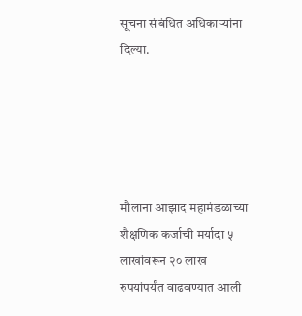सूचना संबंधित अधिकाऱ्यांना दिल्या.





मौलाना आझाद महामंडळाच्या शैक्षणिक कर्जाची मर्यादा ५ लाखांवरून २० लाख रुपयांपर्यंत वाढवण्यात आली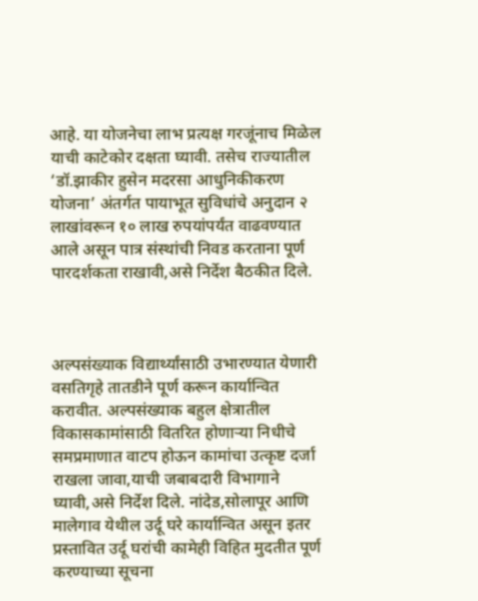आहे. या योजनेचा लाभ प्रत्यक्ष गरजूंनाच मिळेल याची काटेकोर दक्षता घ्यावी. तसेच राज्यातील ‘डॉ.झाकीर हुसेन मदरसा आधुनिकीकरण योजना’ अंतर्गत पायाभूत सुविधांचे अनुदान २ लाखांवरून १० लाख रुपयांपर्यंत वाढवण्यात आले असून पात्र संस्थांची निवड करताना पूर्ण पारदर्शकता राखावी,असे निर्देश बैठकीत दिले.



अल्पसंख्याक विद्यार्थ्यांसाठी उभारण्यात येणारी वसतिगृहे तातडीने पूर्ण करून कार्यान्वित करावीत. अल्पसंख्याक बहुल क्षेत्रातील विकासकामांसाठी वितरित होणाऱ्या निधीचे समप्रमाणात वाटप होऊन कामांचा उत्कृष्ट दर्जा राखला जावा,याची जबाबदारी विभागाने घ्यावी,असे निर्देश दिले. नांदेड,सोलापूर आणि मालेगाव येथील उर्दू घरे कार्यान्वित असून इतर प्रस्तावित उर्दू घरांची कामेही विहित मुदतीत पूर्ण करण्याच्या सूचना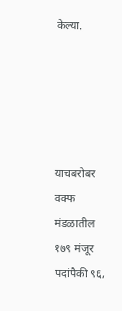केल्या.





याचबरोबर वक्फ मंडळातील १७९ मंजूर पदांपैकी ९६,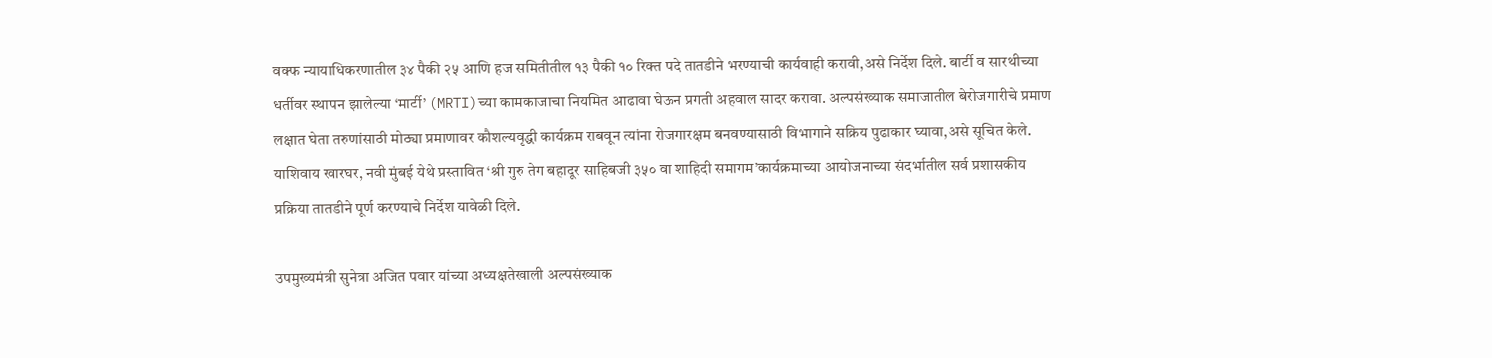वक्फ न्यायाधिकरणातील ३४ पैकी २५ आणि हज समितीतील १३ पैकी १० रिक्त पदे तातडीने भरण्याची कार्यवाही करावी,असे निर्देश दिले. बार्टी व सारथीच्या धर्तीवर स्थापन झालेल्या ‘मार्टी’ (MRTI)च्या कामकाजाचा नियमित आढावा घेऊन प्रगती अहवाल सादर करावा. अल्पसंख्याक समाजातील बेरोजगारीचे प्रमाण लक्षात घेता तरुणांसाठी मोठ्या प्रमाणावर कौशल्यवृद्धी कार्यक्रम राबवून त्यांना रोजगारक्षम बनवण्यासाठी विभागाने सक्रिय पुढाकार घ्यावा,असे सूचित केले. याशिवाय खारघर, नवी मुंबई येथे प्रस्तावित ‘श्री गुरु तेग बहादूर साहिबजी ३५० वा शाहिदी समागम’कार्यक्रमाच्या आयोजनाच्या संदर्भातील सर्व प्रशासकीय प्रक्रिया तातडीने पूर्ण करण्याचे निर्देश यावेळी दिले.

उपमुख्यमंत्री सुनेत्रा अजित पवार यांच्या अध्यक्षतेखाली अल्पसंख्याक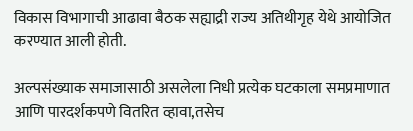विकास विभागाची आढावा बैठक सह्याद्री राज्य अतिथीगृह येथे आयोजित करण्यात आली होती.

अल्पसंख्याक समाजासाठी असलेला निधी प्रत्येक घटकाला समप्रमाणात आणि पारदर्शकपणे वितरित व्हावा,तसेच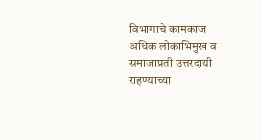विभागाचे कामकाज अधिक लोकाभिमुख व समाजाप्रती उत्तरदायी राहण्याच्या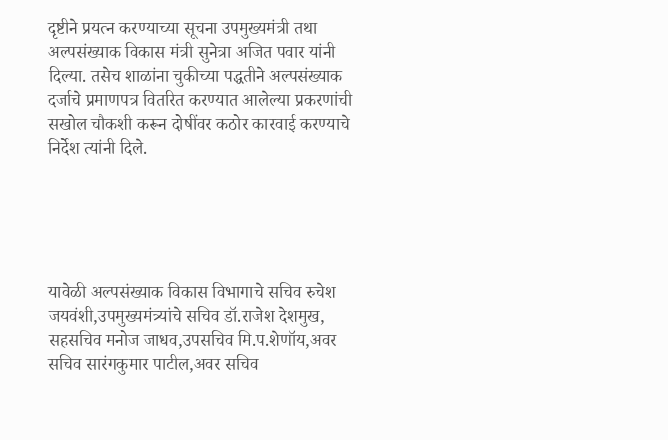दृष्टीने प्रयत्न करण्याच्या सूचना उपमुख्यमंत्री तथा अल्पसंख्याक विकास मंत्री सुनेत्रा अजित पवार यांनी दिल्या. तसेच शाळांना चुकीच्या पद्धतीने अल्पसंख्याक दर्जाचे प्रमाणपत्र वितरित करण्यात आलेल्या प्रकरणांची सखोल चौकशी करून दोषींवर कठोर कारवाई करण्याचे निर्देश त्यांनी दिले.





यावेळी अल्पसंख्याक विकास विभागाचे सचिव रुचेश जयवंशी,उपमुख्यमंत्र्यांचे सचिव डॉ.राजेश देशमुख, सहसचिव मनोज जाधव,उपसचिव मि.प.शेणॉय,अवर सचिव सारंगकुमार पाटील,अवर सचिव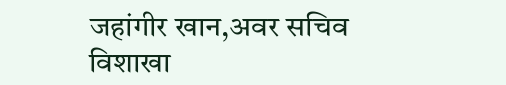जहांगीर खान,अवर सचिव विशाखा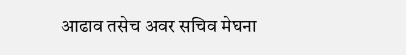आढाव तसेच अवर सचिव मेघना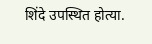शिंदे उपस्थित होत्या.